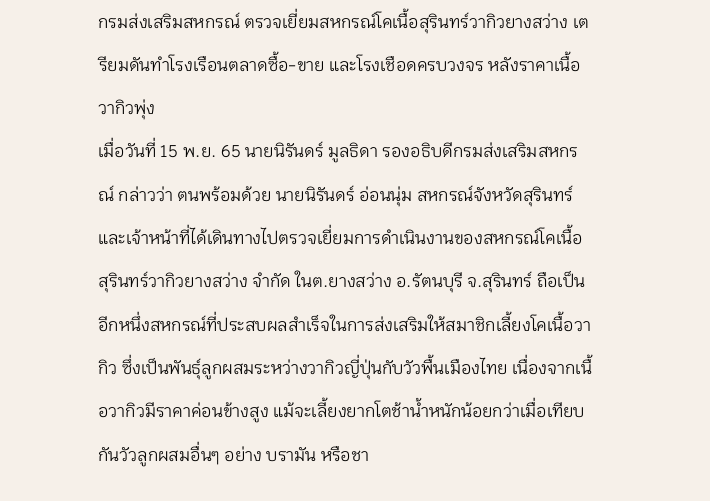กรมส่งเสริมสหกรณ์ ตรวจเยี่ยมสหกรณ์โคเนื้อสุรินทร์วากิวยางสว่าง เตรียมดันทำโรงเรือนตลาดซื้อ-ขาย และโรงเชือดครบวงจร หลังราคาเนื้อวากิวพุ่ง
เมื่อวันที่ 15 พ.ย. 65 นายนิรันดร์ มูลธิดา รองอธิบดีกรมส่งเสริมสหกรณ์ กล่าวว่า ตนพร้อมด้วย นายนิรันดร์ อ่อนนุ่ม สหกรณ์จังหวัดสุรินทร์ และเจ้าหน้าที่ได้เดินทางไปตรวจเยี่ยมการดำเนินงานของสหกรณ์โคเนื้อสุรินทร์วากิวยางสว่าง จำกัด ในต.ยางสว่าง อ.รัตนบุรี จ.สุรินทร์ ถือเป็นอีกหนึ่งสหกรณ์ที่ประสบผลสำเร็จในการส่งเสริมให้สมาชิกเลี้ยงโคเนื้อวากิว ซึ่งเป็นพันธุ์ลูกผสมระหว่างวากิวญี่ปุ่นกับวัวพื้นเมืองไทย เนื่องจากเนื้อวากิวมีราคาค่อนข้างสูง แม้จะเลี้ยงยากโตช้าน้ำหนักน้อยกว่าเมื่อเทียบกันวัวลูกผสมอื่นๆ อย่าง บรามัน หรือชา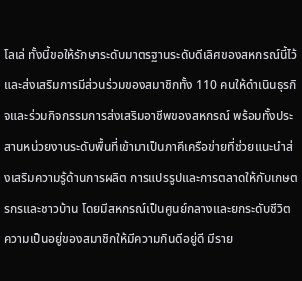โลเล่ ทั้งนี้ขอให้รักษาระดับมาตรฐานระดับดีเลิศของสหกรณ์นี้ไว้และส่งเสริมการมีส่วนร่วมของสมาชิกทั้ง 110 คนให้ดำเนินธุรกิจและร่วมกิจกรรมการส่งเสริมอาชีพของสหกรณ์ พร้อมทั้งประสานหน่วยงานระดับพื้นที่เข้ามาเป็นภาคีเครือข่ายที่ช่วยแนะนำส่งเสริมความรู้ด้านการผลิต การแปรรูปและการตลาดให้กับเกษตรกรและชาวบ้าน โดยมีสหกรณ์เป็นศูนย์กลางและยกระดับชีวิตความเป็นอยู่ของสมาชิกให้มีความกินดีอยู่ดี มีราย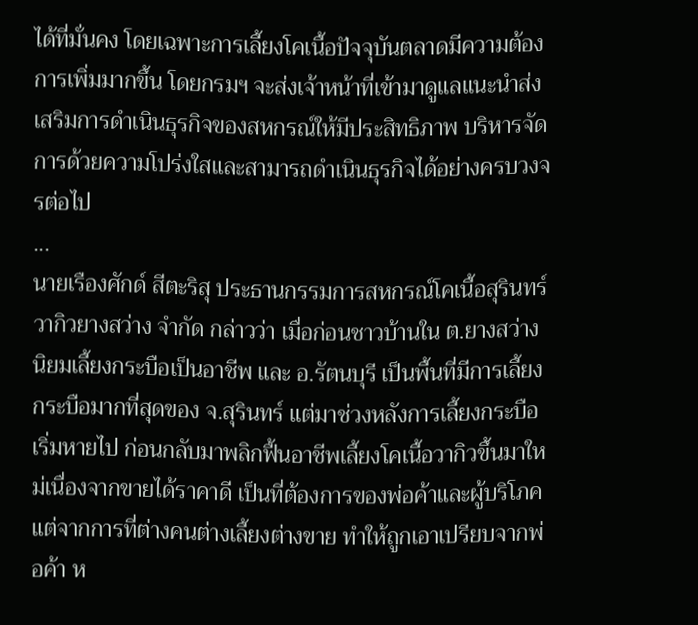ได้ที่มั่นคง โดยเฉพาะการเลี้ยงโคเนื้อปัจจุบันตลาดมีความต้องการเพิ่มมากขึ้น โดยกรมฯ จะส่งเจ้าหน้าที่เข้ามาดูแลแนะนำส่งเสริมการดำเนินธุรกิจของสหกรณ์ให้มีประสิทธิภาพ บริหารจัดการด้วยความโปร่งใสและสามารถดำเนินธุรกิจได้อย่างครบวงจรต่อไป
...
นายเรืองศักด์ สีตะริสุ ประธานกรรมการสหกรณ์โคเนื้อสุรินทร์วากิวยางสว่าง จำกัด กล่าวว่า เมื่อก่อนชาวบ้านใน ต.ยางสว่าง นิยมเลี้ยงกระบือเป็นอาชีพ และ อ.รัตนบุรี เป็นพื้นที่มีการเลี้ยงกระบือมากที่สุดของ จ.สุรินทร์ แต่มาช่วงหลังการเลี้ยงกระบือเริ่มหายไป ก่อนกลับมาพลิกฟื้นอาชีพเลี้ยงโคเนื้อวากิวขึ้นมาใหม่เนื่องจากขายได้ราคาดี เป็นที่ต้องการของพ่อค้าและผู้บริโภค แต่จากการที่ต่างคนต่างเลี้ยงต่างขาย ทำให้ถูกเอาเปรียบจากพ่อค้า ห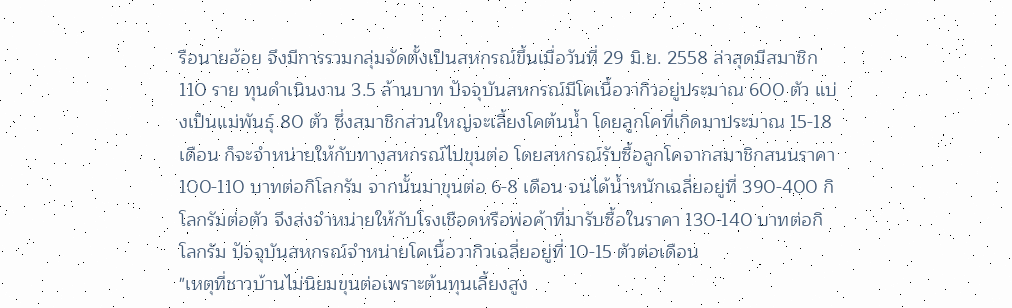รือนายฮ้อย จึงมีการรวมกลุ่มจัดตั้งเป็นสหกรณ์ขึ้นเมื่อวันที่ 29 มิ.ย. 2558 ล่าสุดมีสมาชิก 110 ราย ทุนดำเนินงาน 3.5 ล้านบาท ปัจจุบันสหกรณ์มีโคเนื้อวากิวอยู่ประมาณ 600 ตัว แบ่งเป็นแม่พันธุ์ 80 ตัว ซึ่งสมาชิกส่วนใหญ่จะเลี้ยงโคต้นน้ำ โดยลูกโคที่เกิดมาประมาณ 15-18 เดือน ก็จะจำหน่ายให้กับทางสหกรณ์ไปขุนต่อ โดยสหกรณ์รับซื้อลูกโคจากสมาชิกสนนราคา 100-110 บาทต่อกิโลกรัม จากนั้นมาขุนต่อ 6-8 เดือน จนได้น้ำหนักเฉลี่ยอยู่ที่ 390-400 กิโลกรัมต่อตัว จึงส่งจำหน่ายให้กับโรงเชือดหรือพ่อค้าที่มารับซื้อในราคา 130-140 บาทต่อกิโลกรัม ปัจจุบันสหกรณ์จำหน่ายโคเนื้อวากิวเฉลี่ยอยู่ที่ 10-15 ตัวต่อเดือน
"เหตุที่ชาวบ้านไม่นิยมขุนต่อเพราะต้นทุนเลี้ยงสูง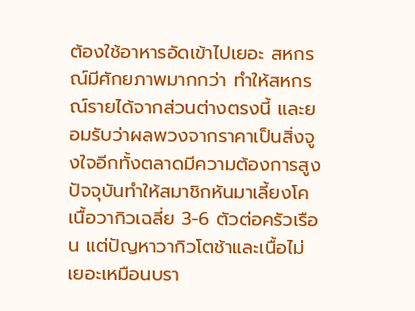ต้องใช้อาหารอัดเข้าไปเยอะ สหกรณ์มีศักยภาพมากกว่า ทำให้สหกรณ์รายได้จากส่วนต่างตรงนี้ และยอมรับว่าผลพวงจากราคาเป็นสิ่งจูงใจอีกทั้งตลาดมีความต้องการสูง ปัจจุบันทำให้สมาชิกหันมาเลี้ยงโคเนื้อวากิวเฉลี่ย 3-6 ตัวต่อครัวเรือน แต่ปัญหาวากิวโตช้าและเนื้อไม่เยอะเหมือนบรา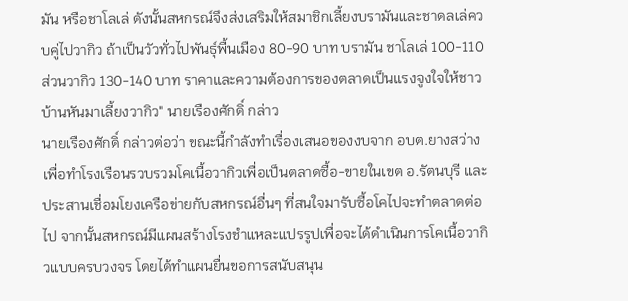มัน หรือชาโลเล่ ดังนั้นสหกรณ์จึงส่งเสริมให้สมาชิกเลี้ยงบรามันและชาดลเล่ควบคู่ไปวากิว ถ้าเป็นวัวทั่วไปพันธุ์พื้นเมือง 80-90 บาท บรามัน ชาโลเล่ 100-110 ส่วนวากิว 130-140 บาท ราคาและความต้องการของตลาดเป็นแรงจูงใจให้ชาวบ้านหันมาเลี้ยงวากิว" นายเรืองศักดิ์ กล่าว
นายเรืองศักดิ์ กล่าวต่อว่า ขณะนี้กำลังทำเรื่องเสนอของงบจาก อบต.ยางสว่าง เพื่อทำโรงเรือนรวบรวมโคเนื้อวากิวเพื่อเป็นตลาดซื้อ-ขายในเขต อ.รัตนบุรี และประสานเชื่อมโยงเครือข่ายกับสหกรณ์อื่นๆ ที่สนใจมารับซื้อโคไปจะทำตลาดต่อไป จากนั้นสหกรณ์มีแผนสร้างโรงชำแหละแปรรูปเพื่อจะได้ดำเนินการโคเนื้อวากิวแบบครบวงจร โดยได้ทำแผนยื่นขอการสนับสนุน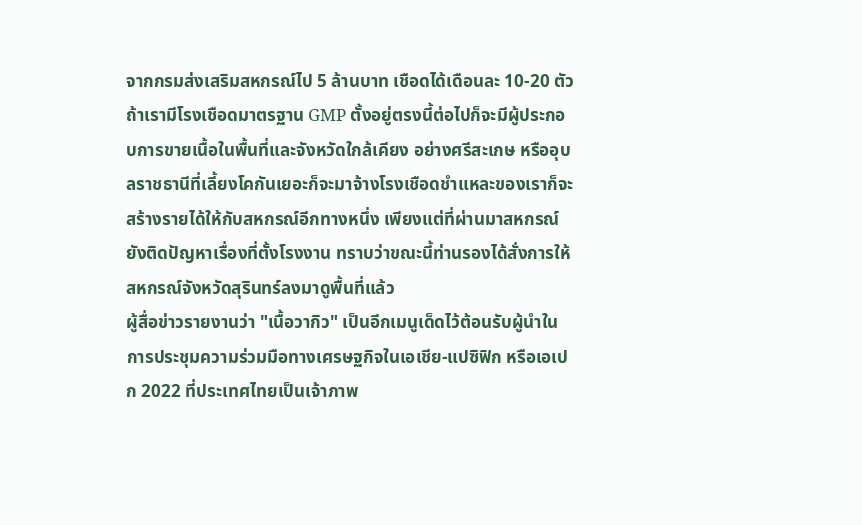จากกรมส่งเสริมสหกรณ์ไป 5 ล้านบาท เชือดได้เดือนละ 10-20 ตัว ถ้าเรามีโรงเชือดมาตรฐาน GMP ตั้งอยู่ตรงนี้ต่อไปก็จะมีผู้ประกอบการขายเนื้อในพื้นที่และจังหวัดใกล้เคียง อย่างศรีสะเกษ หรืออุบลราชธานีที่เลี้ยงโคกันเยอะก็จะมาจ้างโรงเชือดชำแหละของเราก็จะสร้างรายได้ให้กับสหกรณ์อีกทางหนึ่ง เพียงแต่ที่ผ่านมาสหกรณ์ยังติดปัญหาเรื่องที่ตั้งโรงงาน ทราบว่าขณะนี้ท่านรองได้สั่งการให้สหกรณ์จังหวัดสุรินทร์ลงมาดูพื้นที่แล้ว
ผู้สื่อข่าวรายงานว่า "เนื้อวากิว" เป็นอีกเมนูเด็ดไว้ต้อนรับผู้นำในการประชุมความร่วมมือทางเศรษฐกิจในเอเชีย-แปซิฟิก หรือเอเปก 2022 ที่ประเทศไทยเป็นเจ้าภาพ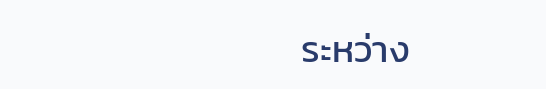ระหว่าง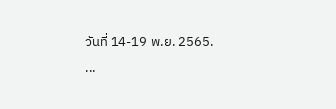วันที่ 14-19 พ.ย. 2565.
...